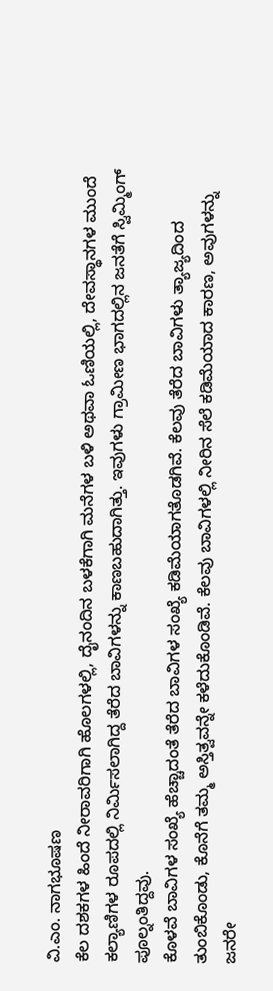ವಿ.ಎಂ. ನಾಗಭೂಷಣ
ಕೆಲ ದಶಕಗಳ ಹಿಂದೆ ನೀರಾವರಿಗಾಗಿ ಹೊಲಗಳಲ್ಲಿ, ದೈನಂದಿನ ಬಳಕೆಗಾಗಿ ಮನೆಗಳ ಬಳಿ ಅಥವಾ ಓಣಿಯಲ್ಲಿ, ದೇವಸ್ಥಾನಗಳ ಮುಂದೆ ಕಲ್ಯಾಣಿಗಳ ರೂಪದಲ್ಲಿ ನಿರ್ಮಿಸಲಾಗಿದ್ದ ತೆರೆದ ಬಾವಿಗಳನ್ನು ಕಾಣಬಹುದಾಗಿತ್ತು. ಇವುಗಳು ಗ್ರಾಮೀಣ ಭಾಗದಲ್ಲಿನ ಜನತೆಗೆ ಸ್ವಿಮ್ಮಿಂಗ್ ಪೂಲ್ನಂತಿದ್ದವು.
ಕೊಳವೆ ಬಾವಿಗಳ ಸಂಖ್ಯೆ ಹೆಚ್ಚಾದಂತೆ ತೆರೆದ ಬಾವಿಗಳ ಸಂಖ್ಯೆ ಕಡಿಮೆಯಾಗತೊಡಗಿವೆ. ಕೆಲವು ತೆರೆದ ಬಾವಿಗಳು ತ್ಯಾಜ್ಯದಿಂದ ತುಂಬಿಕೊಂಡು, ಕೊನೆಗೆ ತಮ್ಮ ಅಸ್ತಿತ್ವವನ್ನೇ ಕಳೆದುಕೊಂಡಿವೆ. ಕೆಲವು ಬಾವಿಗಳಲ್ಲಿ ನೀರಿನ ಸೆಲೆ ಕಡಿಮೆಯಾದ ಕಾರಣ, ಅವುಗಳನ್ನು ಜನರೇ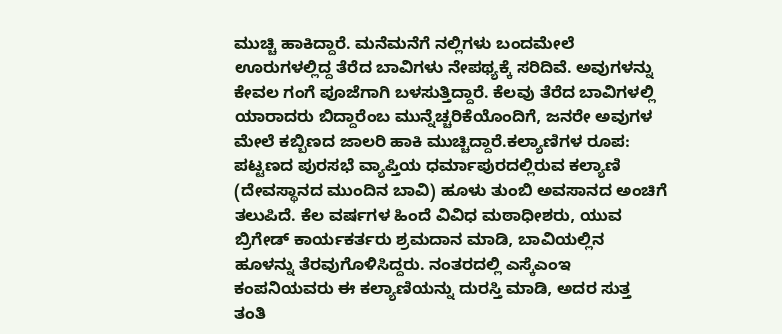ಮುಚ್ಚಿ ಹಾಕಿದ್ದಾರೆ. ಮನೆಮನೆಗೆ ನಲ್ಲಿಗಳು ಬಂದಮೇಲೆ ಊರುಗಳಲ್ಲಿದ್ದ ತೆರೆದ ಬಾವಿಗಳು ನೇಪಥ್ಯಕ್ಕೆ ಸರಿದಿವೆ. ಅವುಗಳನ್ನು ಕೇವಲ ಗಂಗೆ ಪೂಜೆಗಾಗಿ ಬಳಸುತ್ತಿದ್ದಾರೆ. ಕೆಲವು ತೆರೆದ ಬಾವಿಗಳಲ್ಲಿ ಯಾರಾದರು ಬಿದ್ದಾರೆಂಬ ಮುನ್ನೆಚ್ಚರಿಕೆಯೊಂದಿಗೆ, ಜನರೇ ಅವುಗಳ ಮೇಲೆ ಕಬ್ಬಿಣದ ಜಾಲರಿ ಹಾಕಿ ಮುಚ್ಚಿದ್ದಾರೆ.ಕಲ್ಯಾಣಿಗಳ ರೂಪ:
ಪಟ್ಟಣದ ಪುರಸಭೆ ವ್ಯಾಪ್ತಿಯ ಧರ್ಮಾಪುರದಲ್ಲಿರುವ ಕಲ್ಯಾಣಿ (ದೇವಸ್ಥಾನದ ಮುಂದಿನ ಬಾವಿ) ಹೂಳು ತುಂಬಿ ಅವಸಾನದ ಅಂಚಿಗೆ ತಲುಪಿದೆ. ಕೆಲ ವರ್ಷಗಳ ಹಿಂದೆ ವಿವಿಧ ಮಠಾಧೀಶರು, ಯುವ ಬ್ರಿಗೇಡ್ ಕಾರ್ಯಕರ್ತರು ಶ್ರಮದಾನ ಮಾಡಿ, ಬಾವಿಯಲ್ಲಿನ ಹೂಳನ್ನು ತೆರವುಗೊಳಿಸಿದ್ದರು. ನಂತರದಲ್ಲಿ ಎಸ್ಕೆಎಂಇ ಕಂಪನಿಯವರು ಈ ಕಲ್ಯಾಣಿಯನ್ನು ದುರಸ್ತಿ ಮಾಡಿ, ಅದರ ಸುತ್ತ ತಂತಿ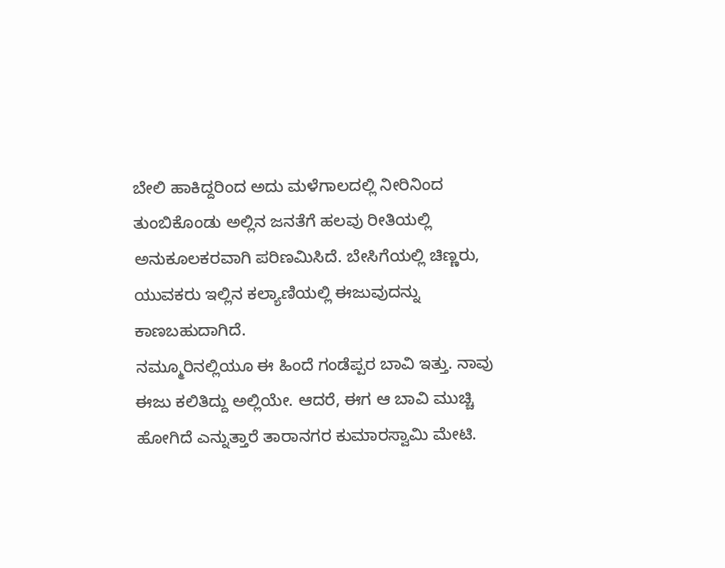ಬೇಲಿ ಹಾಕಿದ್ದರಿಂದ ಅದು ಮಳೆಗಾಲದಲ್ಲಿ ನೀರಿನಿಂದ ತುಂಬಿಕೊಂಡು ಅಲ್ಲಿನ ಜನತೆಗೆ ಹಲವು ರೀತಿಯಲ್ಲಿ ಅನುಕೂಲಕರವಾಗಿ ಪರಿಣಮಿಸಿದೆ. ಬೇಸಿಗೆಯಲ್ಲಿ ಚಿಣ್ಣರು, ಯುವಕರು ಇಲ್ಲಿನ ಕಲ್ಯಾಣಿಯಲ್ಲಿ ಈಜುವುದನ್ನು ಕಾಣಬಹುದಾಗಿದೆ.
ನಮ್ಮೂರಿನಲ್ಲಿಯೂ ಈ ಹಿಂದೆ ಗಂಡೆಪ್ಪರ ಬಾವಿ ಇತ್ತು. ನಾವು ಈಜು ಕಲಿತಿದ್ದು ಅಲ್ಲಿಯೇ. ಆದರೆ, ಈಗ ಆ ಬಾವಿ ಮುಚ್ಚಿ ಹೋಗಿದೆ ಎನ್ನುತ್ತಾರೆ ತಾರಾನಗರ ಕುಮಾರಸ್ವಾಮಿ ಮೇಟಿ.